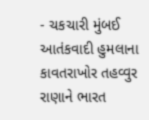- ચકચારી મુંબઈ આતંકવાદી હુમલાના કાવતરાખોર તહવ્વુર રાણાને ભારત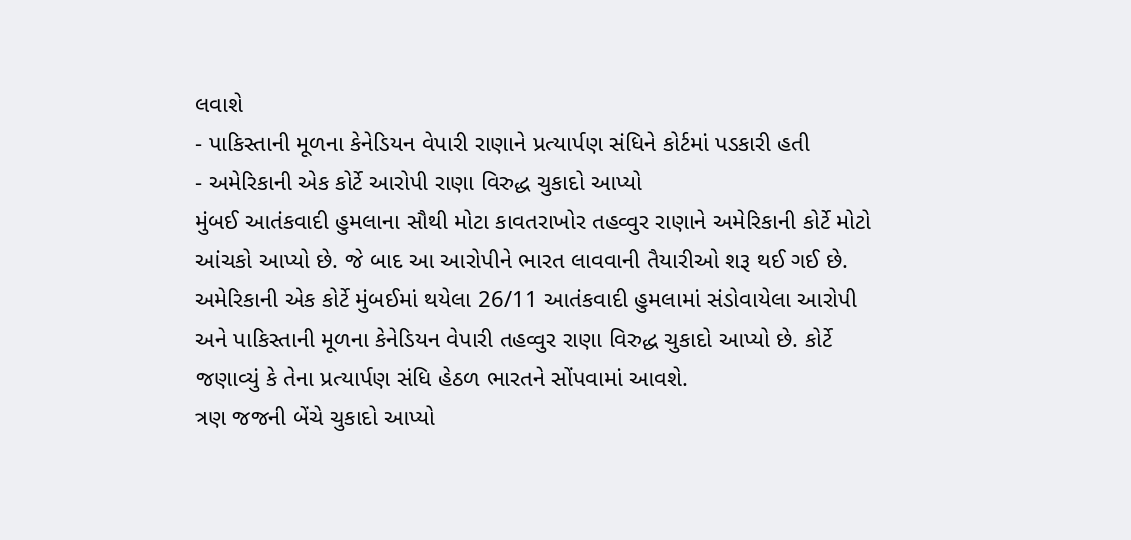લવાશે
- પાકિસ્તાની મૂળના કેનેડિયન વેપારી રાણાને પ્રત્યાર્પણ સંધિને કોર્ટમાં પડકારી હતી
- અમેરિકાની એક કોર્ટે આરોપી રાણા વિરુદ્ધ ચુકાદો આપ્યો
મુંબઈ આતંકવાદી હુમલાના સૌથી મોટા કાવતરાખોર તહવ્વુર રાણાને અમેરિકાની કોર્ટે મોટો આંચકો આપ્યો છે. જે બાદ આ આરોપીને ભારત લાવવાની તૈયારીઓ શરૂ થઈ ગઈ છે. અમેરિકાની એક કોર્ટે મુંબઈમાં થયેલા 26/11 આતંકવાદી હુમલામાં સંડોવાયેલા આરોપી અને પાકિસ્તાની મૂળના કેનેડિયન વેપારી તહવ્વુર રાણા વિરુદ્ધ ચુકાદો આપ્યો છે. કોર્ટે જણાવ્યું કે તેના પ્રત્યાર્પણ સંધિ હેઠળ ભારતને સોંપવામાં આવશે.
ત્રણ જજની બેંચે ચુકાદો આપ્યો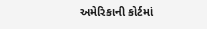અમેરિકાની કોર્ટમાં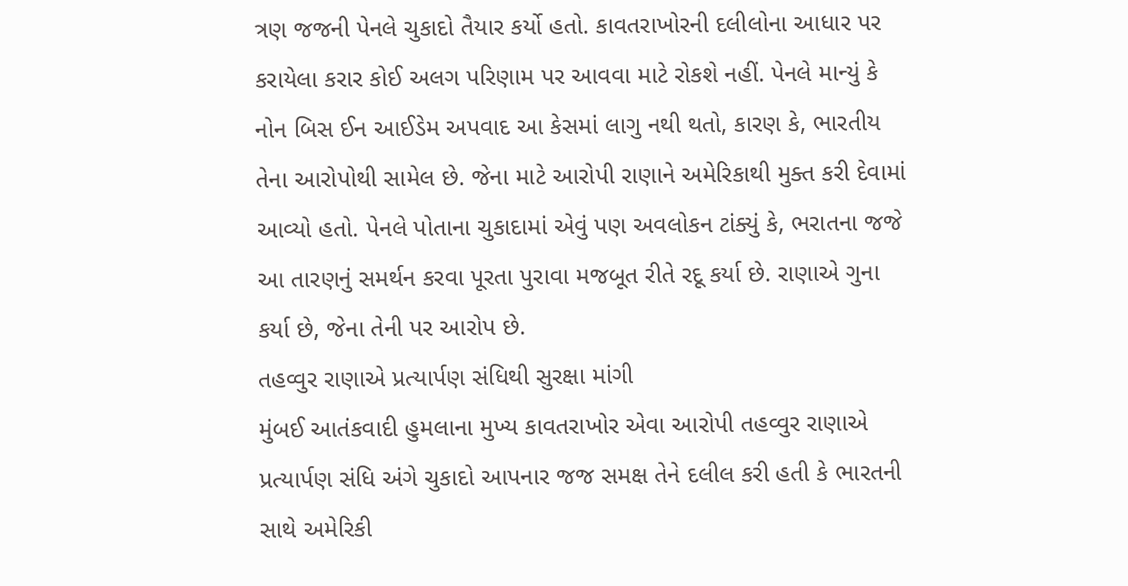ત્રણ જજની પેનલે ચુકાદો તૈયાર કર્યો હતો. કાવતરાખોરની દલીલોના આધાર પર કરાયેલા કરાર કોઈ અલગ પરિણામ પર આવવા માટે રોકશે નહીં. પેનલે માન્યું કે નોન બિસ ઈન આઈડેમ અપવાદ આ કેસમાં લાગુ નથી થતો, કારણ કે, ભારતીય તેના આરોપોથી સામેલ છે. જેના માટે આરોપી રાણાને અમેરિકાથી મુક્ત કરી દેવામાં આવ્યો હતો. પેનલે પોતાના ચુકાદામાં એવું પણ અવલોકન ટાંક્યું કે, ભરાતના જજે આ તારણનું સમર્થન કરવા પૂરતા પુરાવા મજબૂત રીતે રદૂ કર્યા છે. રાણાએ ગુના કર્યા છે, જેના તેની પર આરોપ છે.
તહવ્વુર રાણાએ પ્રત્યાર્પણ સંધિથી સુરક્ષા માંગી
મુંબઈ આતંકવાદી હુમલાના મુખ્ય કાવતરાખોર એવા આરોપી તહવ્વુર રાણાએ પ્રત્યાર્પણ સંધિ અંગે ચુકાદો આપનાર જજ સમક્ષ તેને દલીલ કરી હતી કે ભારતની સાથે અમેરિકી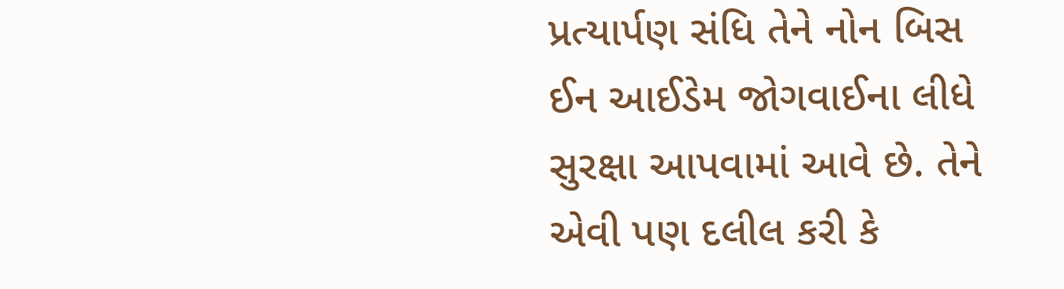પ્રત્યાર્પણ સંધિ તેને નોન બિસ ઈન આઈડેમ જોગવાઈના લીધે સુરક્ષા આપવામાં આવે છે. તેને એવી પણ દલીલ કરી કે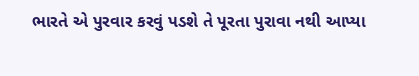ભારતે એ પુરવાર કરવું પડશે તે પૂરતા પુરાવા નથી આપ્યા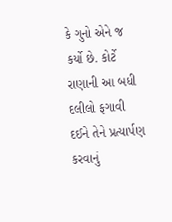કે ગુનો એને જ કર્યો છે. કોર્ટે રાણાની આ બધી દલીલો ફગાવી દઈને તેને પ્રત્યાર્પણ કરવાનું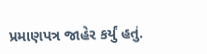પ્રમાણપત્ર જાહેર કર્યું હતું.